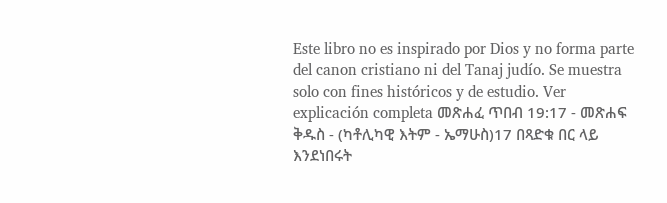Este libro no es inspirado por Dios y no forma parte del canon cristiano ni del Tanaj judío. Se muestra solo con fines históricos y de estudio. Ver explicación completa መጽሐፈ ጥበብ 19:17 - መጽሐፍ ቅዱስ - (ካቶሊካዊ እትም - ኤማሁስ)17 በጻድቁ በር ላይ እንደነበሩት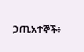ኃጢአተኞች፥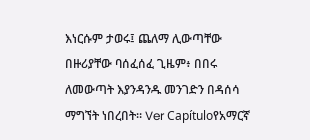እነርሱም ታወሩ፤ ጨለማ ሊውጣቸው በዙሪያቸው ባሰፈሰፈ ጊዜም፥ በበሩ ለመውጣት እያንዳንዱ መንገድን በዳሰሳ ማግኘት ነበረበት። Ver Capítuloየአማርኛ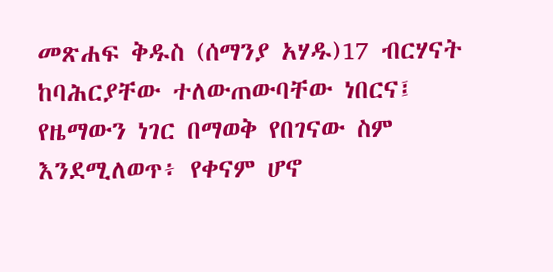መጽሐፍ ቅዱስ (ሰማንያ አሃዱ)17 ብርሃናት ከባሕርያቸው ተለውጠውባቸው ነበርና፤ የዜማውን ነገር በማወቅ የበገናው ስም እንደሚለወጥ፥ የቀናም ሆኖ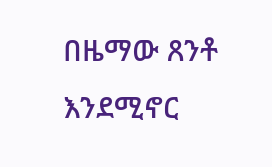በዜማው ጸንቶ እንደሚኖር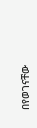በየወገናቸው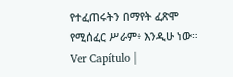የተፈጠሩትን በማየት ፈጽሞ የሚሰፈር ሥራም፥ እንዲሁ ነው። Ver Capítulo |